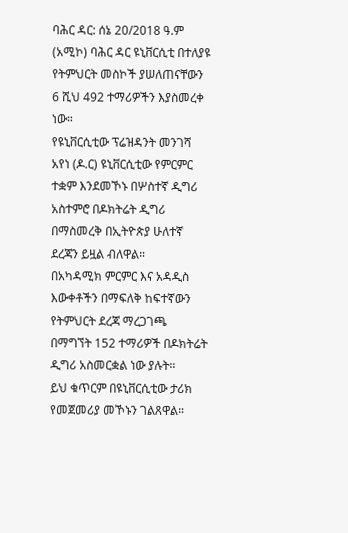ባሕር ዳር: ሰኔ 20/2018 ዓ.ም (አሚኮ) ባሕር ዳር ዩኒቨርሲቲ በተለያዩ የትምህርት መስኮች ያሠለጠናቸውን 6 ሺህ 492 ተማሪዎችን እያስመረቀ ነው።
የዩኒቨርሲቲው ፕሬዝዳንት መንገሻ አየነ (ዶ.ር) ዩኒቨርሲቲው የምርምር ተቋም እንደመኾኑ በሦስተኛ ዲግሪ አስተምሮ በዶክትሬት ዲግሪ በማስመረቅ በኢትዮጵያ ሁለተኛ ደረጃን ይዟል ብለዋል።
በአካዳሚክ ምርምር እና አዳዲስ እውቀቶችን በማፍለቅ ከፍተኛውን የትምህርት ደረጃ ማረጋገጫ በማግኘት 152 ተማሪዎች በዶክትሬት ዲግሪ አስመርቋል ነው ያሉት።
ይህ ቁጥርም በዩኒቨርሲቲው ታሪክ የመጀመሪያ መኾኑን ገልጸዋል።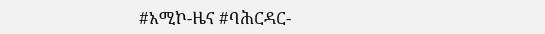#አሚኮ-ዜና #ባሕርዳር-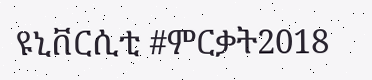ዩኒቨርሲቲ #ምርቃት2018